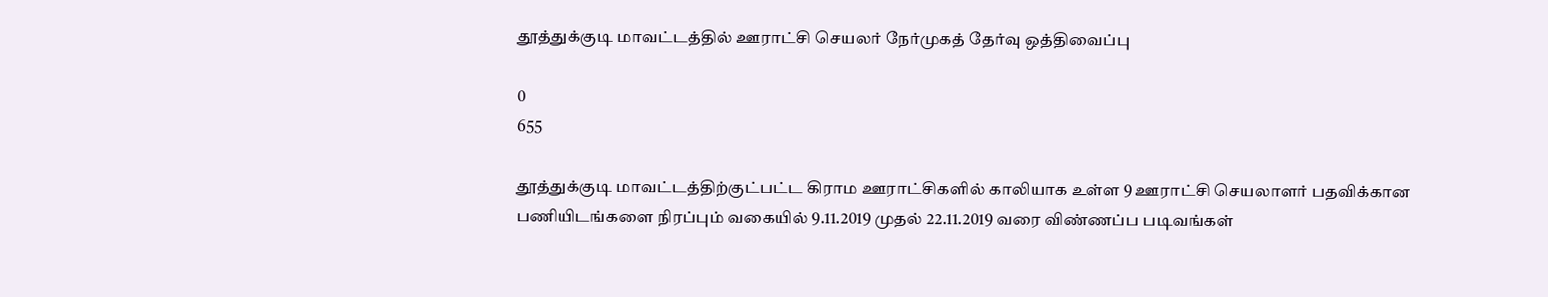தூத்துக்குடி மாவட்டத்தில் ஊராட்சி செயலர் நேர்முகத் தேர்வு ஒத்திவைப்பு

0
655

தூத்துக்குடி மாவட்டத்திற்குட்பட்ட கிராம ஊராட்சிகளில் காலியாக உள்ள 9 ஊராட்சி செயலாளர் பதவிக்கான பணியிடங்களை நிரப்பும் வகையில் 9.11.2019 முதல் 22.11.2019 வரை விண்ணப்ப படிவங்கள்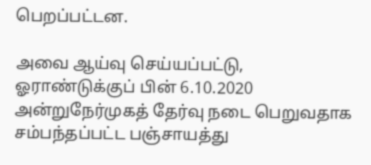பெறப்பட்டன.

அவை ஆய்வு செய்யப்பட்டு, ஓராண்டுக்குப் பின் 6.10.2020 அன்றுநேர்முகத் தேர்வு நடை பெறுவதாக சம்பந்தப்பட்ட பஞ்சாயத்து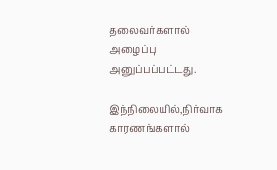தலைவர்களால் அழைப்பு அனுப்பப்பட்டது.

இந்நிலையில்,நிர்வாக காரணங்களால்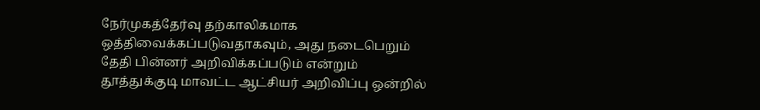நேர்முகத்தேர்வு தற்காலிகமாக ஒத்திவைக்கப்படுவதாகவும், அது நடைபெறும் தேதி பின்னர் அறிவிக்கப்படும் என்றும் தூத்துக்குடி மாவட்ட ஆட்சியர் அறிவிப்பு ஒன்றில்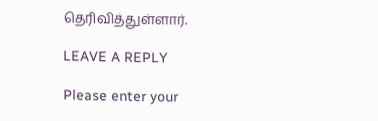தெரிவித்துள்ளார்.

LEAVE A REPLY

Please enter your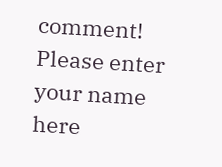comment!
Please enter your name here